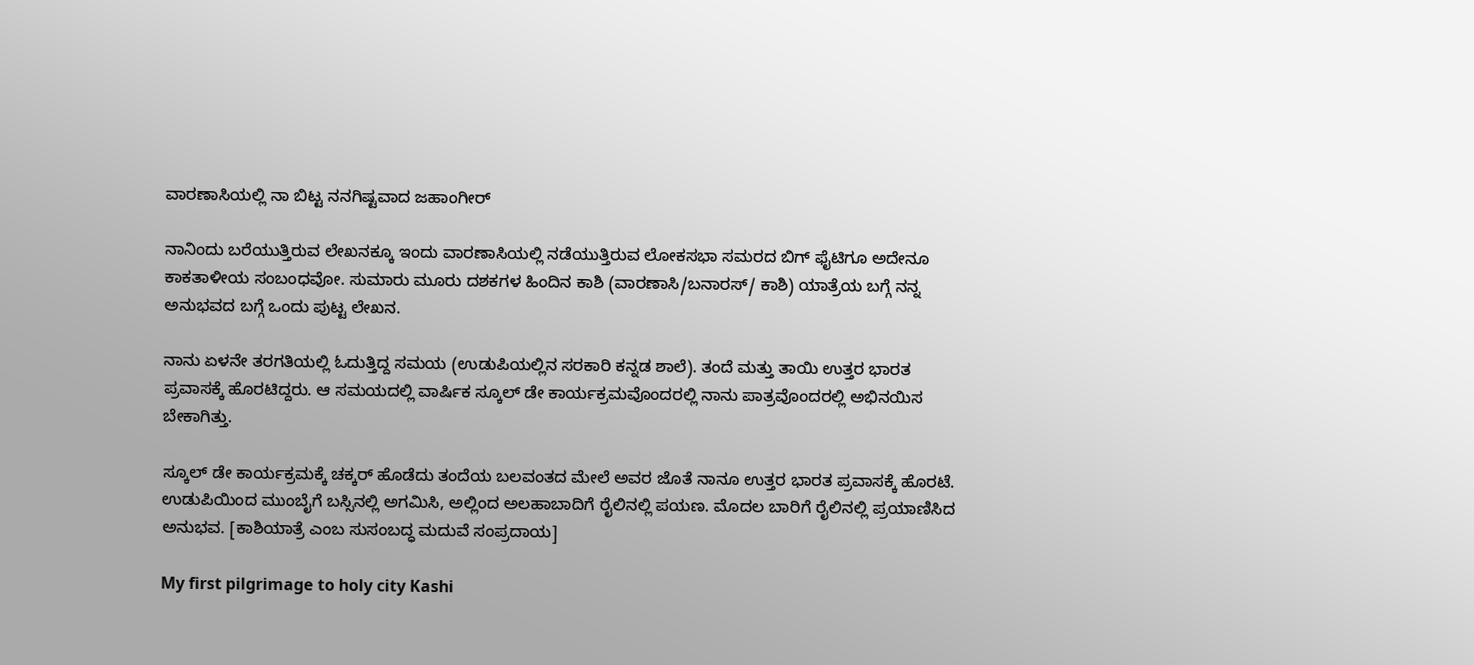ವಾರಣಾಸಿಯಲ್ಲಿ ನಾ ಬಿಟ್ಟ ನನಗಿಷ್ಟವಾದ ಜಹಾಂಗೀರ್

ನಾನಿಂದು ಬರೆಯುತ್ತಿರುವ ಲೇಖನಕ್ಕೂ ಇಂದು ವಾರಣಾಸಿಯಲ್ಲಿ ನಡೆಯುತ್ತಿರುವ ಲೋಕಸಭಾ ಸಮರದ ಬಿಗ್ ಫೈಟಿಗೂ ಅದೇನೂ ಕಾಕತಾಳೀಯ ಸಂಬಂಧವೋ. ಸುಮಾರು ಮೂರು ದಶಕಗಳ ಹಿಂದಿನ ಕಾಶಿ (ವಾರಣಾಸಿ/ಬನಾರಸ್/ ಕಾಶಿ) ಯಾತ್ರೆಯ ಬಗ್ಗೆ ನನ್ನ ಅನುಭವದ ಬಗ್ಗೆ ಒಂದು ಪುಟ್ಟ ಲೇಖನ.

ನಾನು ಏಳನೇ ತರಗತಿಯಲ್ಲಿ ಓದುತ್ತಿದ್ದ ಸಮಯ (ಉಡುಪಿಯಲ್ಲಿನ ಸರಕಾರಿ ಕನ್ನಡ ಶಾಲೆ). ತಂದೆ ಮತ್ತು ತಾಯಿ ಉತ್ತರ ಭಾರತ ಪ್ರವಾಸಕ್ಕೆ ಹೊರಟಿದ್ದರು. ಆ ಸಮಯದಲ್ಲಿ ವಾರ್ಷಿಕ ಸ್ಕೂಲ್ ಡೇ ಕಾರ್ಯಕ್ರಮವೊಂದರಲ್ಲಿ ನಾನು ಪಾತ್ರವೊಂದರಲ್ಲಿ ಅಭಿನಯಿಸ ಬೇಕಾಗಿತ್ತು.

ಸ್ಕೂಲ್ ಡೇ ಕಾರ್ಯಕ್ರಮಕ್ಕೆ ಚಕ್ಕರ್ ಹೊಡೆದು ತಂದೆಯ ಬಲವಂತದ ಮೇಲೆ ಅವರ ಜೊತೆ ನಾನೂ ಉತ್ತರ ಭಾರತ ಪ್ರವಾಸಕ್ಕೆ ಹೊರಟೆ. ಉಡುಪಿಯಿಂದ ಮುಂಬೈಗೆ ಬಸ್ಸಿನಲ್ಲಿ ಅಗಮಿಸಿ, ಅಲ್ಲಿಂದ ಅಲಹಾಬಾದಿಗೆ ರೈಲಿನಲ್ಲಿ ಪಯಣ. ಮೊದಲ ಬಾರಿಗೆ ರೈಲಿನಲ್ಲಿ ಪ್ರಯಾಣಿಸಿದ ಅನುಭವ. [ಕಾಶಿಯಾತ್ರೆ ಎಂಬ ಸುಸಂಬದ್ಧ ಮದುವೆ ಸಂಪ್ರದಾಯ]

My first pilgrimage to holy city Kashi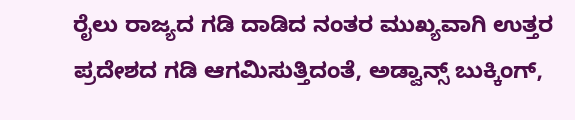ರೈಲು ರಾಜ್ಯದ ಗಡಿ ದಾಡಿದ ನಂತರ ಮುಖ್ಯವಾಗಿ ಉತ್ತರ ಪ್ರದೇಶದ ಗಡಿ ಆಗಮಿಸುತ್ತಿದಂತೆ, ಅಡ್ವಾನ್ಸ್ ಬುಕ್ಕಿಂಗ್,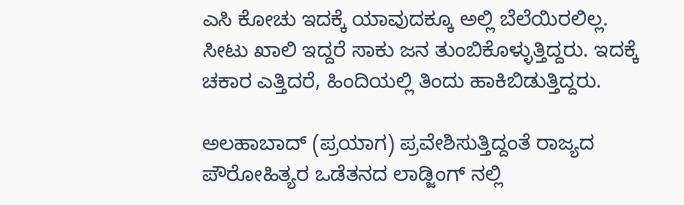ಎಸಿ ಕೋಚು ಇದಕ್ಕೆ ಯಾವುದಕ್ಕೂ ಅಲ್ಲಿ ಬೆಲೆಯಿರಲಿಲ್ಲ. ಸೀಟು ಖಾಲಿ ಇದ್ದರೆ ಸಾಕು ಜನ ತುಂಬಿಕೊಳ್ಳುತ್ತಿದ್ದರು. ಇದಕ್ಕೆ ಚಕಾರ ಎತ್ತಿದರೆ, ಹಿಂದಿಯಲ್ಲಿ ತಿಂದು ಹಾಕಿಬಿಡುತ್ತಿದ್ದರು.

ಅಲಹಾಬಾದ್ (ಪ್ರಯಾಗ) ಪ್ರವೇಶಿಸುತ್ತಿದ್ದಂತೆ ರಾಜ್ಯದ ಪೌರೋಹಿತ್ಯರ ಒಡೆತನದ ಲಾಡ್ಜಿಂಗ್ ನಲ್ಲಿ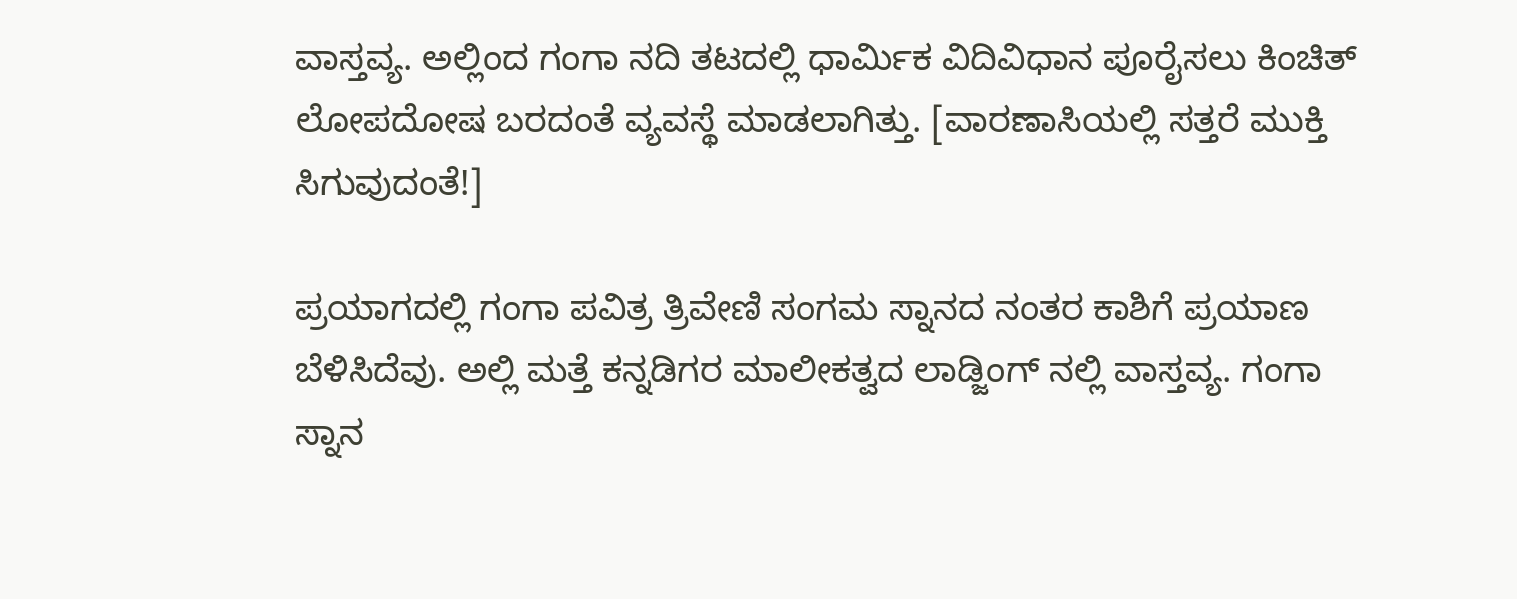ವಾಸ್ತವ್ಯ. ಅಲ್ಲಿಂದ ಗಂಗಾ ನದಿ ತಟದಲ್ಲಿ ಧಾರ್ಮಿಕ ವಿದಿವಿಧಾನ ಪೂರೈಸಲು ಕಿಂಚಿತ್ ಲೋಪದೋಷ ಬರದಂತೆ ವ್ಯವಸ್ಥೆ ಮಾಡಲಾಗಿತ್ತು. [ವಾರಣಾಸಿಯಲ್ಲಿ ಸತ್ತರೆ ಮುಕ್ತಿ ಸಿಗುವುದಂತೆ!]

ಪ್ರಯಾಗದಲ್ಲಿ ಗಂಗಾ ಪವಿತ್ರ ತ್ರಿವೇಣಿ ಸಂಗಮ ಸ್ನಾನದ ನಂತರ ಕಾಶಿಗೆ ಪ್ರಯಾಣ ಬೆಳಿಸಿದೆವು. ಅಲ್ಲಿ ಮತ್ತೆ ಕನ್ನಡಿಗರ ಮಾಲೀಕತ್ವದ ಲಾಡ್ಜಿಂಗ್ ನಲ್ಲಿ ವಾಸ್ತವ್ಯ. ಗಂಗಾ ಸ್ನಾನ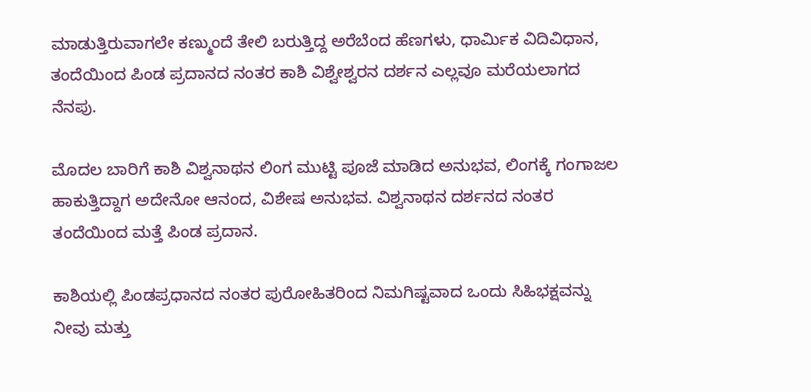ಮಾಡುತ್ತಿರುವಾಗಲೇ ಕಣ್ಮುಂದೆ ತೇಲಿ ಬರುತ್ತಿದ್ದ ಅರೆಬೆಂದ ಹೆಣಗಳು, ಧಾರ್ಮಿಕ ವಿದಿವಿಧಾನ, ತಂದೆಯಿಂದ ಪಿಂಡ ಪ್ರದಾನದ ನಂತರ ಕಾಶಿ ವಿಶ್ವೇಶ್ವರನ ದರ್ಶನ ಎಲ್ಲವೂ ಮರೆಯಲಾಗದ ನೆನಪು.

ಮೊದಲ ಬಾರಿಗೆ ಕಾಶಿ ವಿಶ್ವನಾಥನ ಲಿಂಗ ಮುಟ್ಟಿ ಪೂಜೆ ಮಾಡಿದ ಅನುಭವ, ಲಿಂಗಕ್ಕೆ ಗಂಗಾಜಲ ಹಾಕುತ್ತಿದ್ದಾಗ ಅದೇನೋ ಆನಂದ, ವಿಶೇಷ ಅನುಭವ. ವಿಶ್ವನಾಥನ ದರ್ಶನದ ನಂತರ ತಂದೆಯಿಂದ ಮತ್ತೆ ಪಿಂಡ ಪ್ರದಾನ.

ಕಾಶಿಯಲ್ಲಿ ಪಿಂಡಪ್ರಧಾನದ ನಂತರ ಪುರೋಹಿತರಿಂದ ನಿಮಗಿಷ್ಟವಾದ ಒಂದು ಸಿಹಿಭಕ್ಷವನ್ನು ನೀವು ಮತ್ತು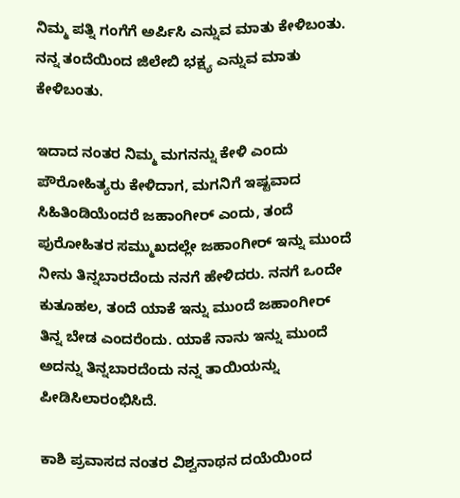ನಿಮ್ಮ ಪತ್ನಿ ಗಂಗೆಗೆ ಅರ್ಪಿಸಿ ಎನ್ನುವ ಮಾತು ಕೇಳಿಬಂತು. ನನ್ನ ತಂದೆಯಿಂದ ಜಿಲೇಬಿ ಭಕ್ಷ್ಯ ಎನ್ನುವ ಮಾತು ಕೇಳಿಬಂತು.

ಇದಾದ ನಂತರ ನಿಮ್ಮ ಮಗನನ್ನು ಕೇಳಿ ಎಂದು ಪೌರೋಹಿತ್ಯರು ಕೇಳಿದಾಗ, ಮಗನಿಗೆ ಇಷ್ಟವಾದ ಸಿಹಿತಿಂಡಿಯೆಂದರೆ ಜಹಾಂಗೀರ್ ಎಂದು, ತಂದೆ ಪುರೋಹಿತರ ಸಮ್ಮುಖದಲ್ಲೇ ಜಹಾಂಗೀರ್ ಇನ್ನು ಮುಂದೆ ನೀನು ತಿನ್ನಬಾರದೆಂದು ನನಗೆ ಹೇಳಿದರು. ನನಗೆ ಒಂದೇ ಕುತೂಹಲ, ತಂದೆ ಯಾಕೆ ಇನ್ನು ಮುಂದೆ ಜಹಾಂಗೀರ್ ತಿನ್ನ ಬೇಡ ಎಂದರೆಂದು. ಯಾಕೆ ನಾನು ಇನ್ನು ಮುಂದೆ ಅದನ್ನು ತಿನ್ನಬಾರದೆಂದು ನನ್ನ ತಾಯಿಯನ್ನು ಪೀಡಿಸಿಲಾರಂಭಿಸಿದೆ.

ಕಾಶಿ ಪ್ರವಾಸದ ನಂತರ ವಿಶ್ವನಾಥನ ದಯೆಯಿಂದ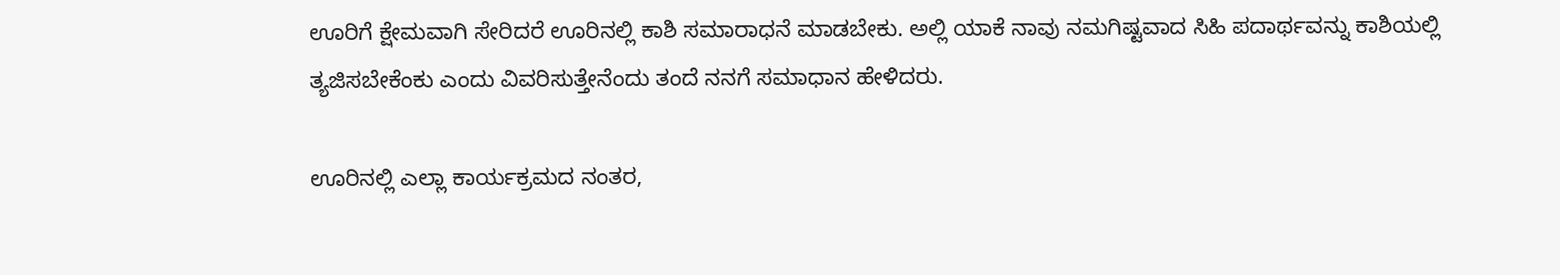ಊರಿಗೆ ಕ್ಷೇಮವಾಗಿ ಸೇರಿದರೆ ಊರಿನಲ್ಲಿ ಕಾಶಿ ಸಮಾರಾಧನೆ ಮಾಡಬೇಕು. ಅಲ್ಲಿ ಯಾಕೆ ನಾವು ನಮಗಿಷ್ಟವಾದ ಸಿಹಿ ಪದಾರ್ಥವನ್ನು ಕಾಶಿಯಲ್ಲಿ ತ್ಯಜಿಸಬೇಕೆಂಕು ಎಂದು ವಿವರಿಸುತ್ತೇನೆಂದು ತಂದೆ ನನಗೆ ಸಮಾಧಾನ ಹೇಳಿದರು.

ಊರಿನಲ್ಲಿ ಎಲ್ಲಾ ಕಾರ್ಯಕ್ರಮದ ನಂತರ,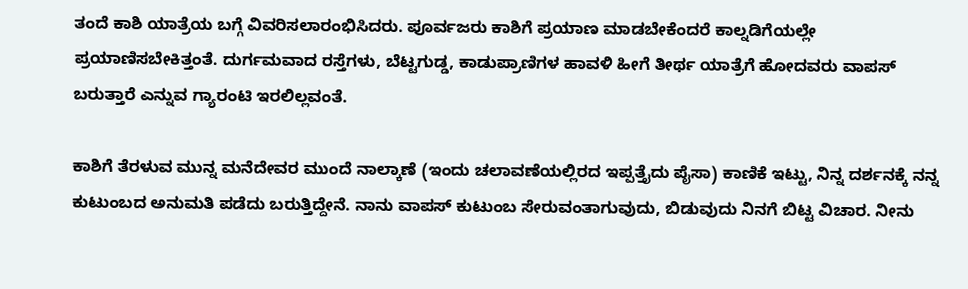ತಂದೆ ಕಾಶಿ ಯಾತ್ರೆಯ ಬಗ್ಗೆ ವಿವರಿಸಲಾರಂಭಿಸಿದರು. ಪೂರ್ವಜರು ಕಾಶಿಗೆ ಪ್ರಯಾಣ ಮಾಡಬೇಕೆಂದರೆ ಕಾಲ್ನಡಿಗೆಯಲ್ಲೇ ಪ್ರಯಾಣಿಸಬೇಕಿತ್ತಂತೆ. ದುರ್ಗಮವಾದ ರಸ್ತೆಗಳು, ಬೆಟ್ಟಗುಡ್ಡ, ಕಾಡುಪ್ರಾಣಿಗಳ ಹಾವಳಿ ಹೀಗೆ ತೀರ್ಥ ಯಾತ್ರೆಗೆ ಹೋದವರು ವಾಪಸ್ ಬರುತ್ತಾರೆ ಎನ್ನುವ ಗ್ಯಾರಂಟಿ ಇರಲಿಲ್ಲವಂತೆ.

ಕಾಶಿಗೆ ತೆರಳುವ ಮುನ್ನ ಮನೆದೇವರ ಮುಂದೆ ನಾಲ್ಕಾಣೆ (ಇಂದು ಚಲಾವಣೆಯಲ್ಲಿರದ ಇಪ್ಪತ್ತೈದು ಪೈಸಾ) ಕಾಣಿಕೆ ಇಟ್ಟು, ನಿನ್ನ ದರ್ಶನಕ್ಕೆ ನನ್ನ ಕುಟುಂಬದ ಅನುಮತಿ ಪಡೆದು ಬರುತ್ತಿದ್ದೇನೆ. ನಾನು ವಾಪಸ್ ಕುಟುಂಬ ಸೇರುವಂತಾಗುವುದು, ಬಿಡುವುದು ನಿನಗೆ ಬಿಟ್ಟ ವಿಚಾರ. ನೀನು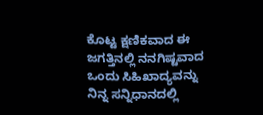ಕೊಟ್ಟ ಕ್ಷಣಿಕವಾದ ಈ ಜಗತ್ತಿನಲ್ಲಿ ನನಗಿಷ್ಟವಾದ ಒಂದು ಸಿಹಿಖಾದ್ಯವನ್ನು ನಿನ್ನ ಸನ್ನಿಧಾನದಲ್ಲಿ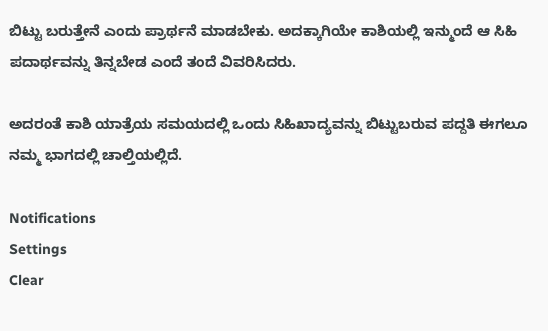ಬಿಟ್ಟು ಬರುತ್ತೇನೆ ಎಂದು ಪ್ರಾರ್ಥನೆ ಮಾಡಬೇಕು. ಅದಕ್ಕಾಗಿಯೇ ಕಾಶಿಯಲ್ಲಿ ಇನ್ಮುಂದೆ ಆ ಸಿಹಿ ಪದಾರ್ಥವನ್ನು ತಿನ್ನಬೇಡ ಎಂದೆ ತಂದೆ ವಿವರಿಸಿದರು.

ಅದರಂತೆ ಕಾಶಿ ಯಾತ್ರೆಯ ಸಮಯದಲ್ಲಿ ಒಂದು ಸಿಹಿಖಾದ್ಯವನ್ನು ಬಿಟ್ಟುಬರುವ ಪದ್ದತಿ ಈಗಲೂ ನಮ್ಮ ಭಾಗದಲ್ಲಿ ಚಾಲ್ತಿಯಲ್ಲಿದೆ.

Notifications
Settings
Clear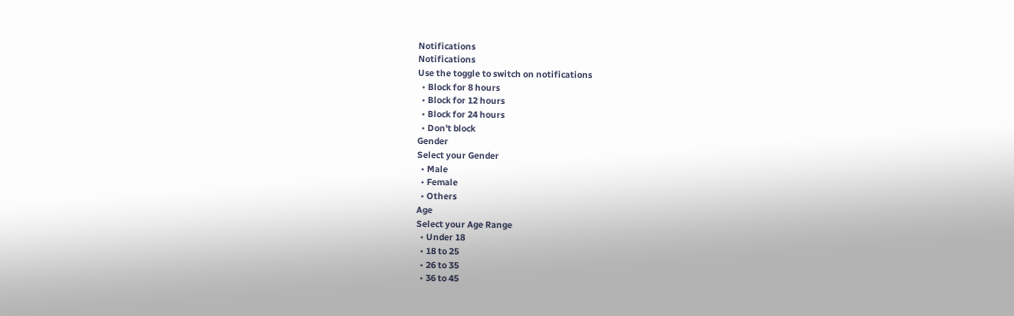Notifications
Notifications
Use the toggle to switch on notifications
  • Block for 8 hours
  • Block for 12 hours
  • Block for 24 hours
  • Don't block
Gender
Select your Gender
  • Male
  • Female
  • Others
Age
Select your Age Range
  • Under 18
  • 18 to 25
  • 26 to 35
  • 36 to 45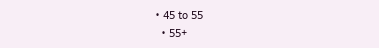• 45 to 55
  • 55+